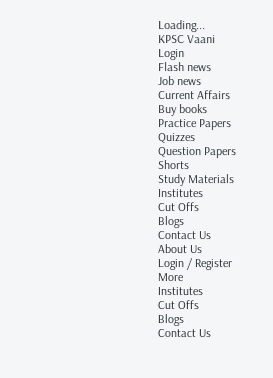Loading...
KPSC Vaani
Login
Flash news
Job news
Current Affairs
Buy books
Practice Papers
Quizzes
Question Papers
Shorts
Study Materials
Institutes
Cut Offs
Blogs
Contact Us
About Us
Login / Register
More
Institutes
Cut Offs
Blogs
Contact Us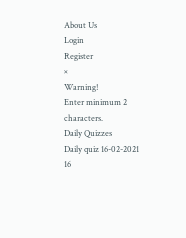About Us
Login
Register
×
Warning!
Enter minimum 2 characters.
Daily Quizzes
Daily quiz 16-02-2021
16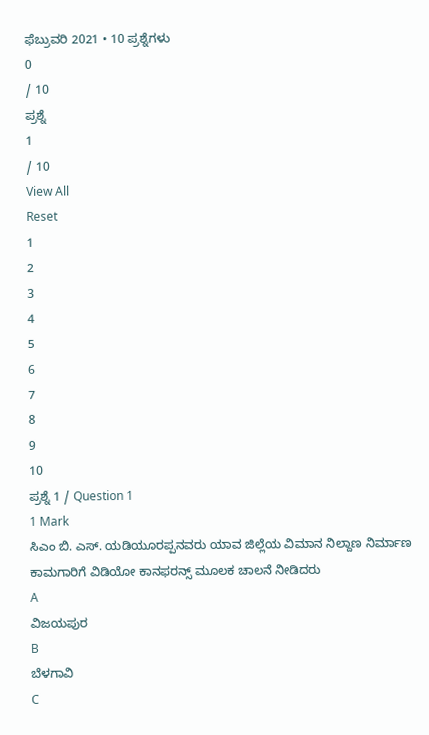ಫೆಬ್ರುವರಿ 2021 • 10 ಪ್ರಶ್ನೆಗಳು
0
/ 10
ಪ್ರಶ್ನೆ
1
/ 10
View All
Reset
1
2
3
4
5
6
7
8
9
10
ಪ್ರಶ್ನೆ 1 / Question 1
1 Mark
ಸಿಎಂ ಬಿ. ಎಸ್. ಯಡಿಯೂರಪ್ಪನವರು ಯಾವ ಜಿಲ್ಲೆಯ ವಿಮಾನ ನಿಲ್ದಾಣ ನಿರ್ಮಾಣ ಕಾಮಗಾರಿಗೆ ವಿಡಿಯೋ ಕಾನಫರನ್ಸ್ ಮೂಲಕ ಚಾಲನೆ ನೀಡಿದರು
A
ವಿಜಯಪುರ
B
ಬೆಳಗಾವಿ
C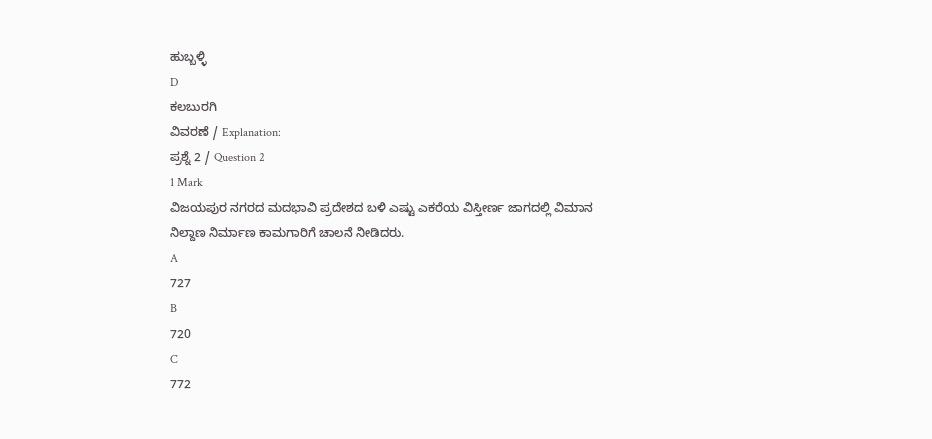ಹುಬ್ಬಳ್ಳಿ
D
ಕಲಬುರಗಿ
ವಿವರಣೆ / Explanation:
ಪ್ರಶ್ನೆ 2 / Question 2
1 Mark
ವಿಜಯಪುರ ನಗರದ ಮದಭಾವಿ ಪ್ರದೇಶದ ಬಳಿ ಎಷ್ಟು ಎಕರೆಯ ವಿಸ್ತೀರ್ಣ ಜಾಗದಲ್ಲಿ ವಿಮಾನ ನಿಲ್ದಾಣ ನಿರ್ಮಾಣ ಕಾಮಗಾರಿಗೆ ಚಾಲನೆ ನೀಡಿದರು.
A
727
B
720
C
772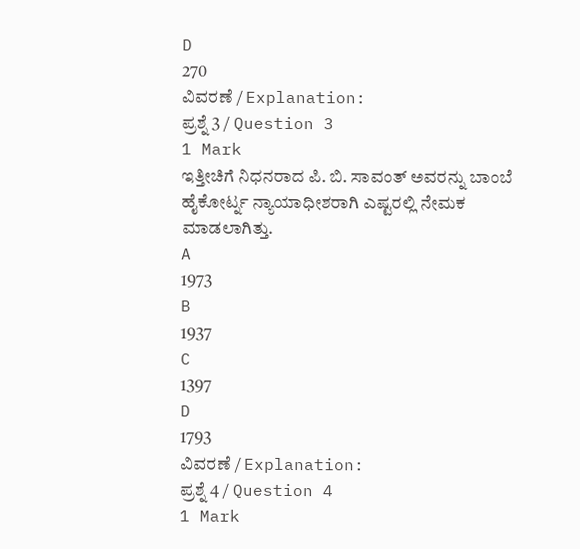D
270
ವಿವರಣೆ / Explanation:
ಪ್ರಶ್ನೆ 3 / Question 3
1 Mark
ಇತ್ತೀಚಿಗೆ ನಿಧನರಾದ ಪಿ. ಬಿ. ಸಾವಂತ್ ಅವರನ್ನು ಬಾಂಬೆ ಹೈಕೋರ್ಟ್ನ ನ್ಯಾಯಾಧೀಶರಾಗಿ ಎಷ್ಟರಲ್ಲಿ ನೇಮಕ ಮಾಡಲಾಗಿತ್ತು.
A
1973
B
1937
C
1397
D
1793
ವಿವರಣೆ / Explanation:
ಪ್ರಶ್ನೆ 4 / Question 4
1 Mark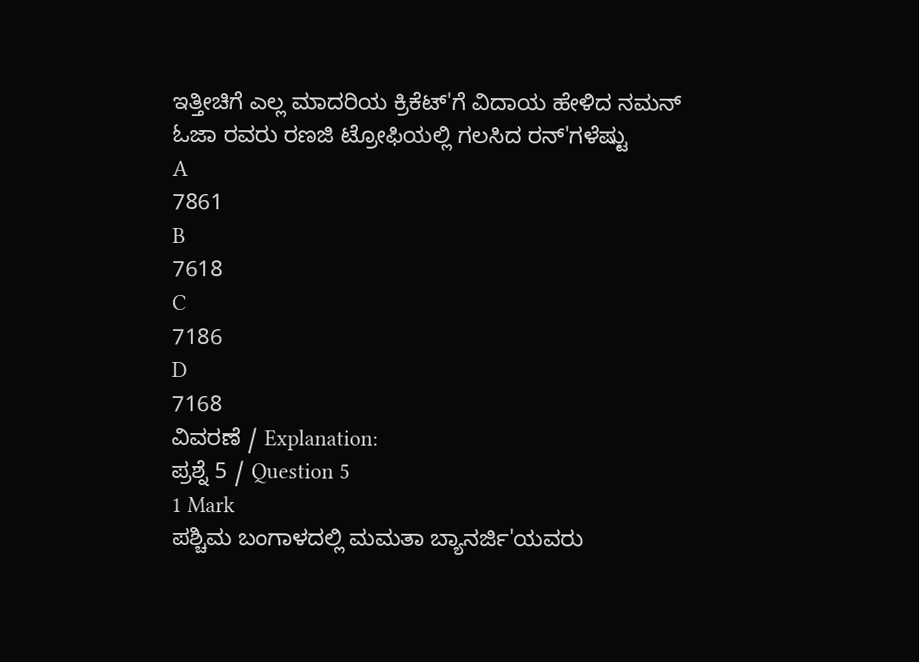ಇತ್ತೀಚಿಗೆ ಎಲ್ಲ ಮಾದರಿಯ ಕ್ರಿಕೆಟ್'ಗೆ ವಿದಾಯ ಹೇಳಿದ ನಮನ್ ಓಜಾ ರವರು ರಣಜಿ ಟ್ರೋಫಿಯಲ್ಲಿ ಗಲಸಿದ ರನ್'ಗಳೆಷ್ಟು
A
7861
B
7618
C
7186
D
7168
ವಿವರಣೆ / Explanation:
ಪ್ರಶ್ನೆ 5 / Question 5
1 Mark
ಪಶ್ಚಿಮ ಬಂಗಾಳದಲ್ಲಿ ಮಮತಾ ಬ್ಯಾನರ್ಜಿ'ಯವರು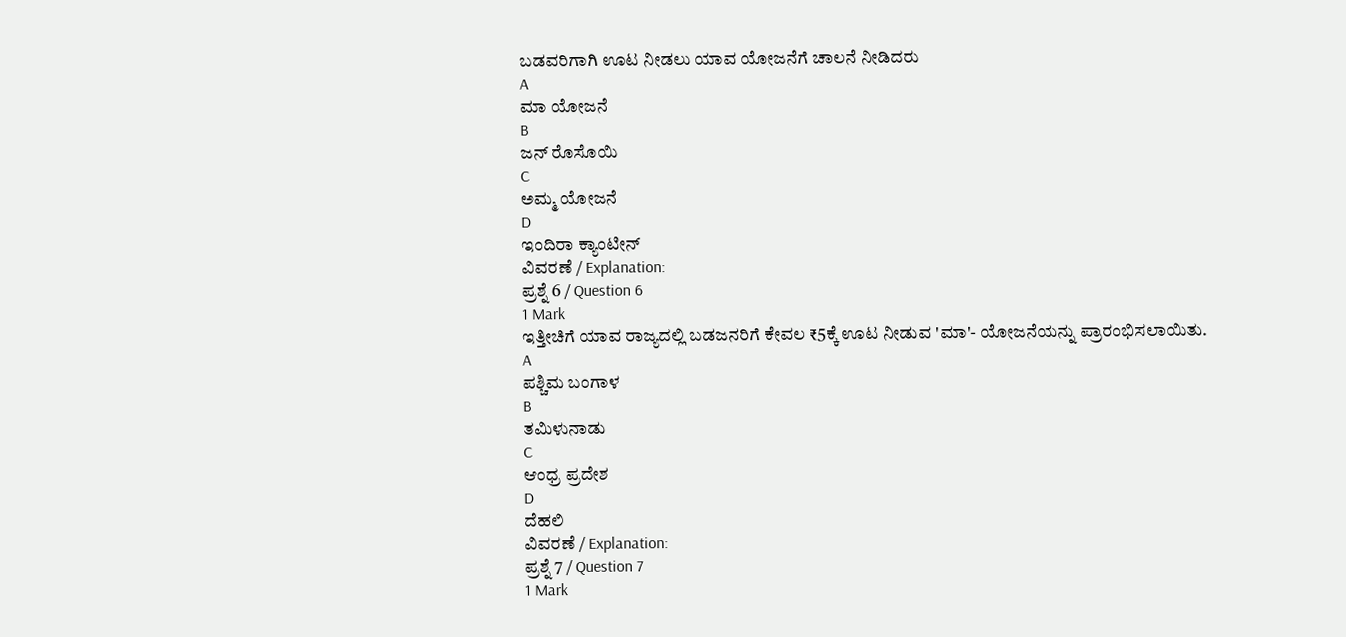ಬಡವರಿಗಾಗಿ ಊಟ ನೀಡಲು ಯಾವ ಯೋಜನೆಗೆ ಚಾಲನೆ ನೀಡಿದರು
A
ಮಾ ಯೋಜನೆ
B
ಜನ್ ರೊಸೊಯಿ
C
ಅಮ್ಮ ಯೋಜನೆ
D
ಇಂದಿರಾ ಕ್ಯಾಂಟೀನ್
ವಿವರಣೆ / Explanation:
ಪ್ರಶ್ನೆ 6 / Question 6
1 Mark
ಇತ್ತೀಚಿಗೆ ಯಾವ ರಾಜ್ಯದಲ್ಲಿ ಬಡಜನರಿಗೆ ಕೇವಲ ₹5ಕ್ಕೆ ಊಟ ನೀಡುವ 'ಮಾ'- ಯೋಜನೆಯನ್ನು ಪ್ರಾರಂಭಿಸಲಾಯಿತು.
A
ಪಶ್ಚಿಮ ಬಂಗಾಳ
B
ತಮಿಳುನಾಡು
C
ಆಂಧ್ರ ಪ್ರದೇಶ
D
ದೆಹಲಿ
ವಿವರಣೆ / Explanation:
ಪ್ರಶ್ನೆ 7 / Question 7
1 Mark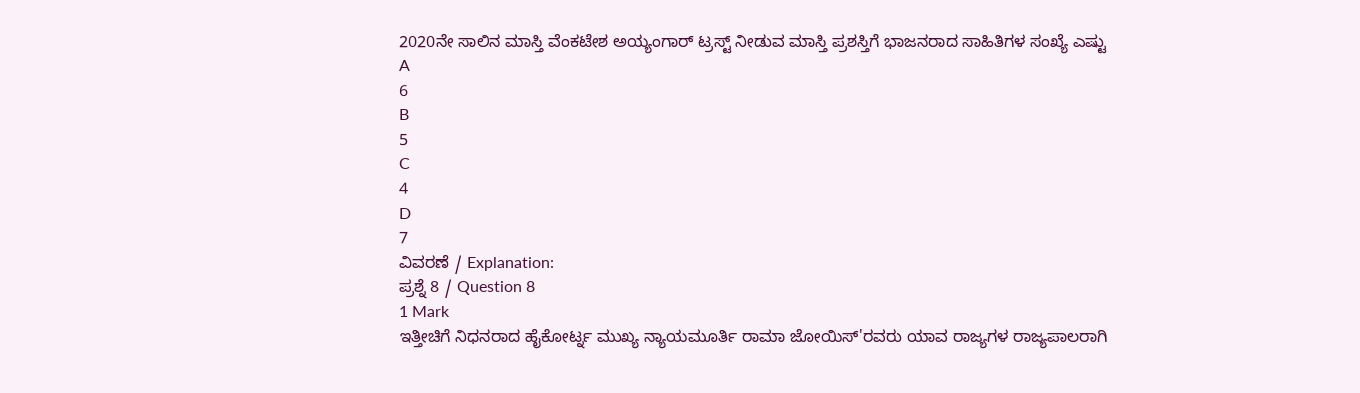2020ನೇ ಸಾಲಿನ ಮಾಸ್ತಿ ವೆಂಕಟೇಶ ಅಯ್ಯಂಗಾರ್ ಟ್ರಸ್ಟ್ ನೀಡುವ ಮಾಸ್ತಿ ಪ್ರಶಸ್ತಿಗೆ ಭಾಜನರಾದ ಸಾಹಿತಿಗಳ ಸಂಖ್ಯೆ ಎಷ್ಟು
A
6
B
5
C
4
D
7
ವಿವರಣೆ / Explanation:
ಪ್ರಶ್ನೆ 8 / Question 8
1 Mark
ಇತ್ತೀಚಿಗೆ ನಿಧನರಾದ ಹೈಕೋರ್ಟ್ನ ಮುಖ್ಯ ನ್ಯಾಯಮೂರ್ತಿ ರಾಮಾ ಜೋಯಿಸ್'ರವರು ಯಾವ ರಾಜ್ಯಗಳ ರಾಜ್ಯಪಾಲರಾಗಿ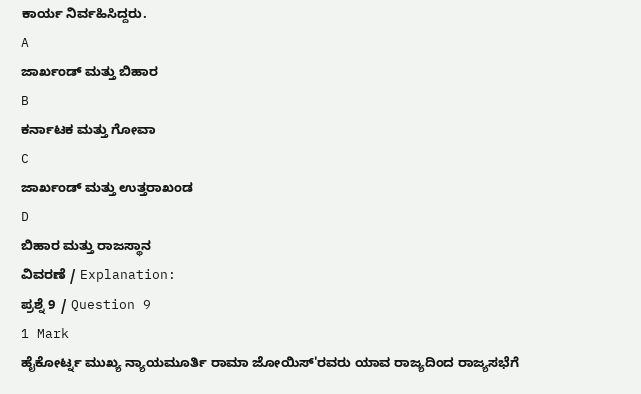ಕಾರ್ಯ ನಿರ್ವಹಿಸಿದ್ದರು.
A
ಜಾರ್ಖಂಡ್ ಮತ್ತು ಬಿಹಾರ
B
ಕರ್ನಾಟಕ ಮತ್ತು ಗೋವಾ
C
ಜಾರ್ಖಂಡ್ ಮತ್ತು ಉತ್ತರಾಖಂಡ
D
ಬಿಹಾರ ಮತ್ತು ರಾಜಸ್ಥಾನ
ವಿವರಣೆ / Explanation:
ಪ್ರಶ್ನೆ 9 / Question 9
1 Mark
ಹೈಕೋರ್ಟ್ನ ಮುಖ್ಯ ನ್ಯಾಯಮೂರ್ತಿ ರಾಮಾ ಜೋಯಿಸ್'ರವರು ಯಾವ ರಾಜ್ಯದಿಂದ ರಾಜ್ಯಸಭೆಗೆ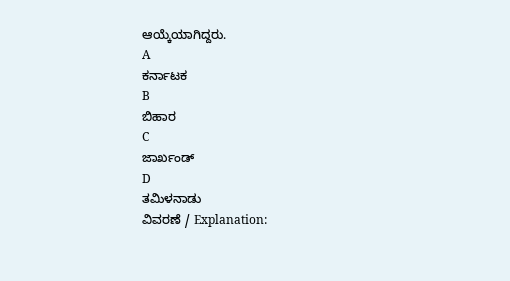ಆಯ್ಕೆಯಾಗಿದ್ದರು.
A
ಕರ್ನಾಟಕ
B
ಬಿಹಾರ
C
ಜಾರ್ಖಂಡ್
D
ತಮಿಳನಾಡು
ವಿವರಣೆ / Explanation: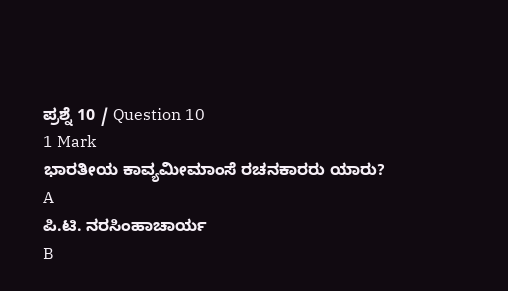ಪ್ರಶ್ನೆ 10 / Question 10
1 Mark
ಭಾರತೀಯ ಕಾವ್ಯಮೀಮಾಂಸೆ ರಚನಕಾರರು ಯಾರು?
A
ಪಿ.ಟಿ. ನರಸಿಂಹಾಚಾರ್ಯ
B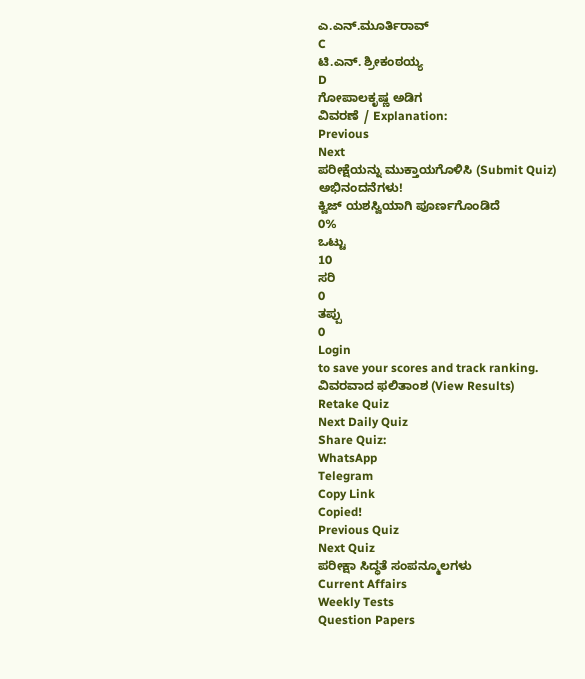ಎ.ಎನ್.ಮೂರ್ತಿರಾವ್
C
ಟಿ.ಎನ್. ಶ್ರೀಕಂಠಯ್ಯ
D
ಗೋಪಾಲಕೃಷ್ಣ ಅಡಿಗ
ವಿವರಣೆ / Explanation:
Previous
Next
ಪರೀಕ್ಷೆಯನ್ನು ಮುಕ್ತಾಯಗೊಳಿಸಿ (Submit Quiz)
ಅಭಿನಂದನೆಗಳು!
ಕ್ವಿಜ್ ಯಶಸ್ವಿಯಾಗಿ ಪೂರ್ಣಗೊಂಡಿದೆ
0%
ಒಟ್ಟು
10
ಸರಿ
0
ತಪ್ಪು
0
Login
to save your scores and track ranking.
ವಿವರವಾದ ಫಲಿತಾಂಶ (View Results)
Retake Quiz
Next Daily Quiz
Share Quiz:
WhatsApp
Telegram
Copy Link
Copied!
Previous Quiz
Next Quiz
ಪರೀಕ್ಷಾ ಸಿದ್ಧತೆ ಸಂಪನ್ಮೂಲಗಳು
Current Affairs
Weekly Tests
Question Papers